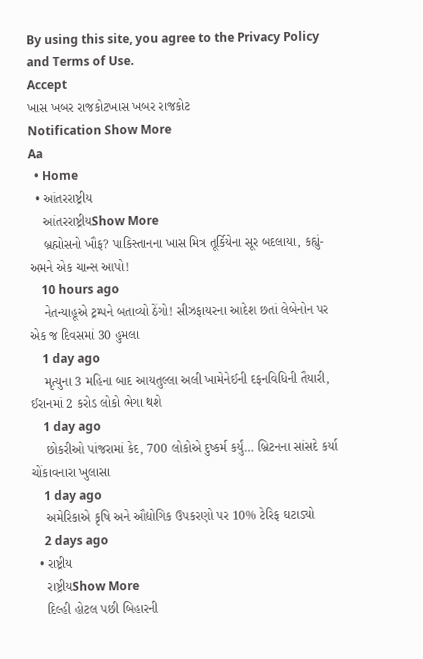By using this site, you agree to the Privacy Policy and Terms of Use.
Accept
ખાસ ખબર રાજકોટખાસ ખબર રાજકોટ
Notification Show More
Aa
  • Home
  • આંતરરાષ્ટ્રીય
    આંતરરાષ્ટ્રીયShow More
    બ્રહ્મોસનો ખૌફ? પાકિસ્તાનના ખાસ મિત્ર તૂર્કિયેના સૂર બદલાયા, કહ્યું- અમને એક ચાન્સ આપો!
    10 hours ago
    નેતન્યાહૂએ ટ્રમ્પને બતાવ્યો ઠેંગો! સીઝફાયરના આદેશ છતાં લેબેનોન પર એક જ દિવસમાં 30 હુમલા
    1 day ago
    મૃત્યુના 3 મહિના બાદ આયતુલ્લા અલી ખામેનેઈની દફનવિધિની તૈયારી, ઈરાનમાં 2 કરોડ લોકો ભેગા થશે
    1 day ago
    છોકરીઓ પાંજરામાં કેદ, 700 લોકોએ દુષ્કર્મ કર્યું… બ્રિટનના સાંસદે કર્યા ચોંકાવનારા ખુલાસા
    1 day ago
    અમેરિકાએ કૃષિ અને ઔદ્યોગિક ઉપકરણો પર 10% ટેરિફ ઘટાડ્યો
    2 days ago
  • રાષ્ટ્રીય
    રાષ્ટ્રીયShow More
    દિલ્હી હોટલ પછી બિહારની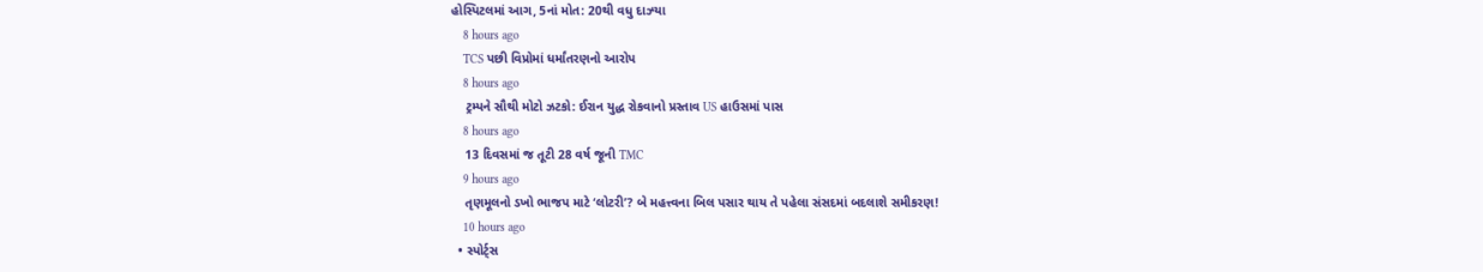હોસ્પિટલમાં આગ, 5નાં મોત: 20થી વધુ દાઝ્યા
    8 hours ago
    TCS પછી વિપ્રોમાં ધર્માંતરણનો આરોપ
    8 hours ago
    ટ્રમ્પને સૌથી મોટો ઝટકો: ઈરાન યુદ્ધ રોકવાનો પ્રસ્તાવ US હાઉસમાં પાસ
    8 hours ago
    13 દિવસમાં જ તૂટી 28 વર્ષ જૂની TMC
    9 hours ago
    તૃણમૂલનો ડખો ભાજપ માટે ‘લોટરી’? બે મહત્ત્વના બિલ પસાર થાય તે પહેલા સંસદમાં બદલાશે સમીકરણ!
    10 hours ago
  • સ્પોર્ટ્સ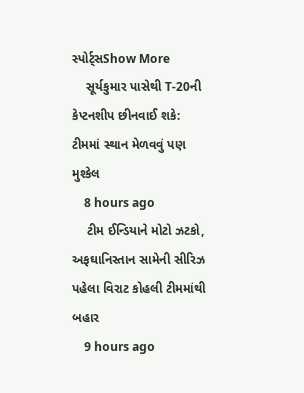સ્પોર્ટ્સShow More
    સૂર્યકુમાર પાસેથી T-20ની કેપ્ટનશીપ છીનવાઈ શકે: ટીમમાં સ્થાન મેળવવું પણ મુશ્કેલ
    8 hours ago
    ટીમ ઈન્ડિયાને મોટો ઝટકો, અફઘાનિસ્તાન સામેની સીરિઝ પહેલા વિરાટ કોહલી ટીમમાંથી બહાર
    9 hours ago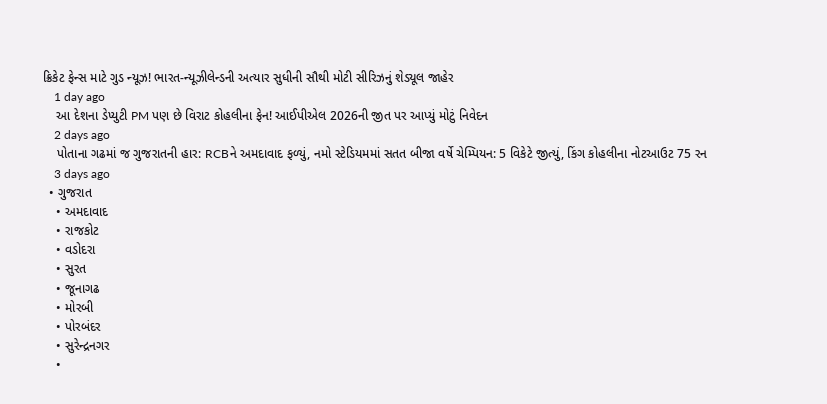ક્રિકેટ ફેન્સ માટે ગુડ ન્યૂઝ! ભારત-ન્યૂઝીલેન્ડની અત્યાર સુધીની સૌથી મોટી સીરિઝનું શેડ્યૂલ જાહેર
    1 day ago
    આ દેશના ડેપ્યુટી PM પણ છે વિરાટ કોહલીના ફેન! આઈપીએલ 2026ની જીત પર આપ્યું મોટું નિવેદન
    2 days ago
    પોતાના ગઢમાં જ ગુજરાતની હાર: RCBને અમદાવાદ ફળ્યું, નમો સ્ટેડિયમમાં સતત બીજા વર્ષે ચેમ્પિયન: 5 વિકેટે જીત્યું, કિંગ કોહલીના નોટઆઉટ 75 રન
    3 days ago
  • ગુજરાત
    • અમદાવાદ
    • રાજકોટ
    • વડોદરા
    • સુરત
    • જૂનાગઢ
    • મોરબી
    • પોરબંદર
    • સુરેન્દ્રનગર
    •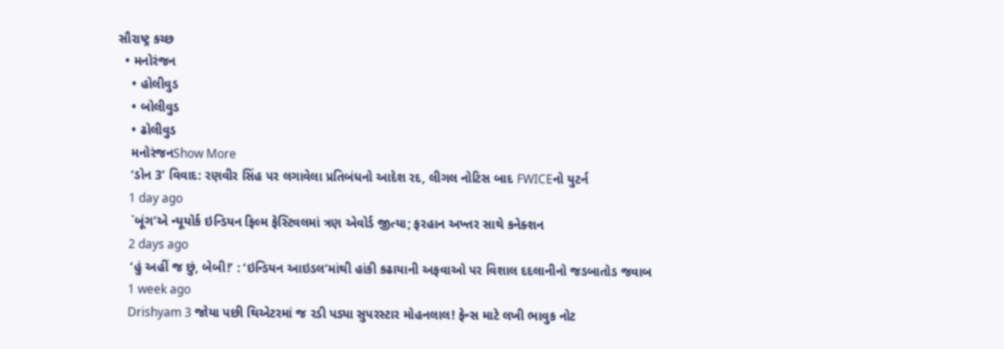સૌરાષ્ટ્ર કચ્છ
  • મનોરંજન
    • હોલીવુડ
    • બોલીવુડ
    • ઢોલીવુડ
    મનોરંજનShow More
    ‘ડોન 3’ વિવાદ: રણવીર સિંહ પર લગાવેલા પ્રતિબંધનો આદેશ રદ, લીગલ નોટિસ બાદ FWICEનો યુટર્ન
    1 day ago
    `બૂંગ’એ ન્યૂયોર્ક ઇન્ડિયન ફિલ્મ ફેસ્ટિવલમાં ત્રણ એવોર્ડ જીત્યા; ફરહાન અખ્તર સાથે કનેક્શન
    2 days ago
    ‘હું અહીં જ છું, બેબી!’ : ‘ઇન્ડિયન આઇડલ’માંથી હાંકી કઢાયાની અફવાઓ પર વિશાલ દદલાનીનો જડબાતોડ જવાબ
    1 week ago
    Drishyam 3 જોયા પછી થિએટરમાં જ રડી પડ્યા સુપરસ્ટાર મોહનલાલ! ફેન્સ માટે લખી ભાવુક નોટ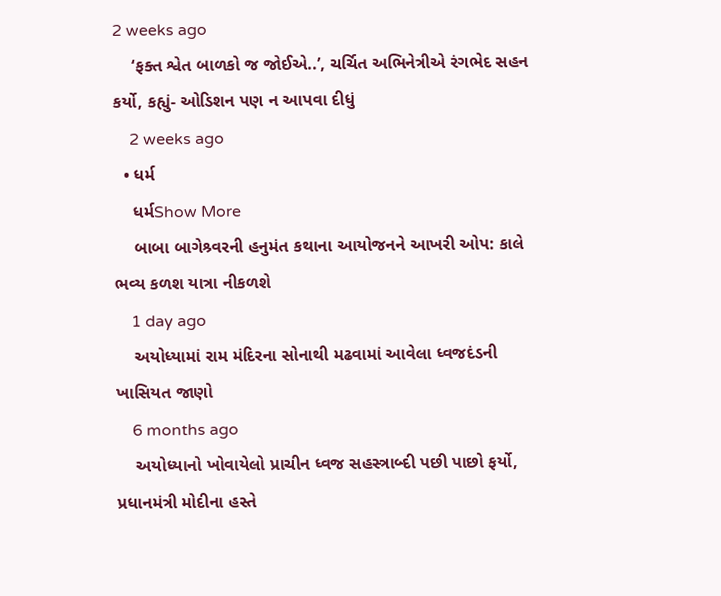2 weeks ago
    ‘ફક્ત શ્વેત બાળકો જ જોઈએ..’, ચર્ચિત અભિનેત્રીએ રંગભેદ સહન કર્યો, કહ્યું- ઓડિશન પણ ન આપવા દીધું
    2 weeks ago
  • ધર્મ
    ધર્મShow More
    બાબા બાગેશ્ર્વરની હનુમંત કથાના આયોજનને આખરી ઓપ: કાલે ભવ્ય કળશ યાત્રા નીકળશે
    1 day ago
    અયોધ્યામાં રામ મંદિરના સોનાથી મઢવામાં આવેલા ધ્વજદંડની ખાસિયત જાણો
    6 months ago
    અયોધ્યાનો ખોવાયેલો પ્રાચીન ધ્વજ સહસ્ત્રાબ્દી પછી પાછો ફર્યો, પ્રધાનમંત્રી મોદીના હસ્તે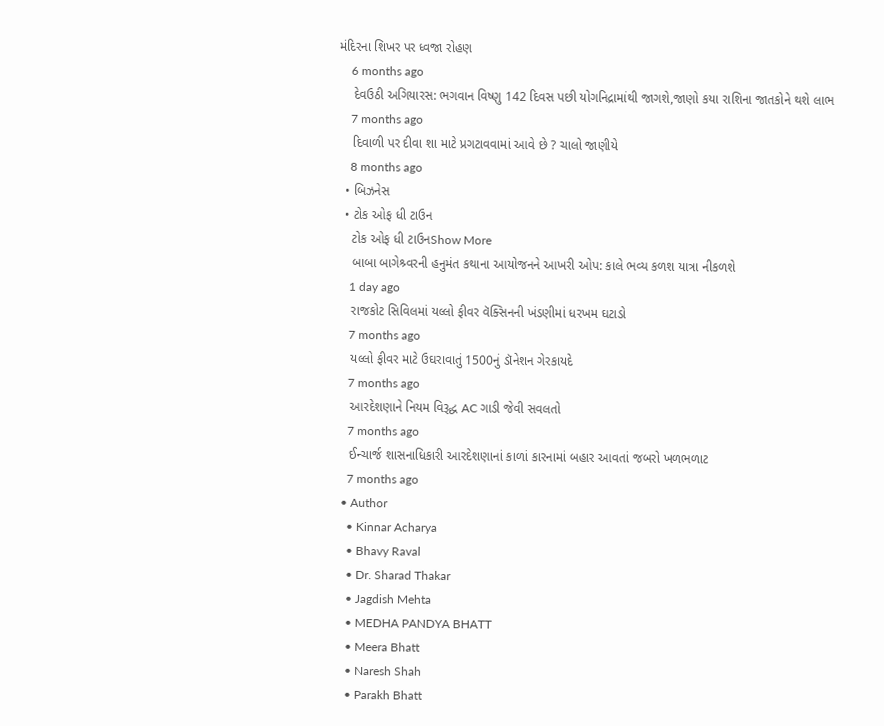મંદિરના શિખર પર ધ્વજા રોહણ
    6 months ago
    દેવઉઠી અગિયારસ: ભગવાન વિષ્ણુ 142 દિવસ પછી યોગનિદ્રામાંથી જાગશે,જાણો કયા રાશિના જાતકોને થશે લાભ
    7 months ago
    દિવાળી પર દીવા શા માટે પ્રગટાવવામાં આવે છે ? ચાલો જાણીયે
    8 months ago
  • બિઝનેસ
  • ટોક ઓફ ધી ટાઉન
    ટોક ઓફ ધી ટાઉનShow More
    બાબા બાગેશ્ર્વરની હનુમંત કથાના આયોજનને આખરી ઓપ: કાલે ભવ્ય કળશ યાત્રા નીકળશે
    1 day ago
    રાજકોટ સિવિલમાં યલ્લો ફીવર વૅક્સિનની ખંડણીમાં ધરખમ ઘટાડો
    7 months ago
    યલ્લો ફીવર માટે ઉઘરાવાતું 1500નું ડૉનેશન ગેરકાયદે
    7 months ago
    આરદેશણાને નિયમ વિરૂદ્ધ AC ગાડી જેવી સવલતો
    7 months ago
    ઈન્ચાર્જ શાસનાધિકારી આરદેશણાનાં કાળાં કારનામાં બહાર આવતાં જબરો ખળભળાટ
    7 months ago
  • Author
    • Kinnar Acharya
    • Bhavy Raval
    • Dr. Sharad Thakar
    • Jagdish Mehta
    • MEDHA PANDYA BHATT
    • Meera Bhatt
    • Naresh Shah
    • Parakh Bhatt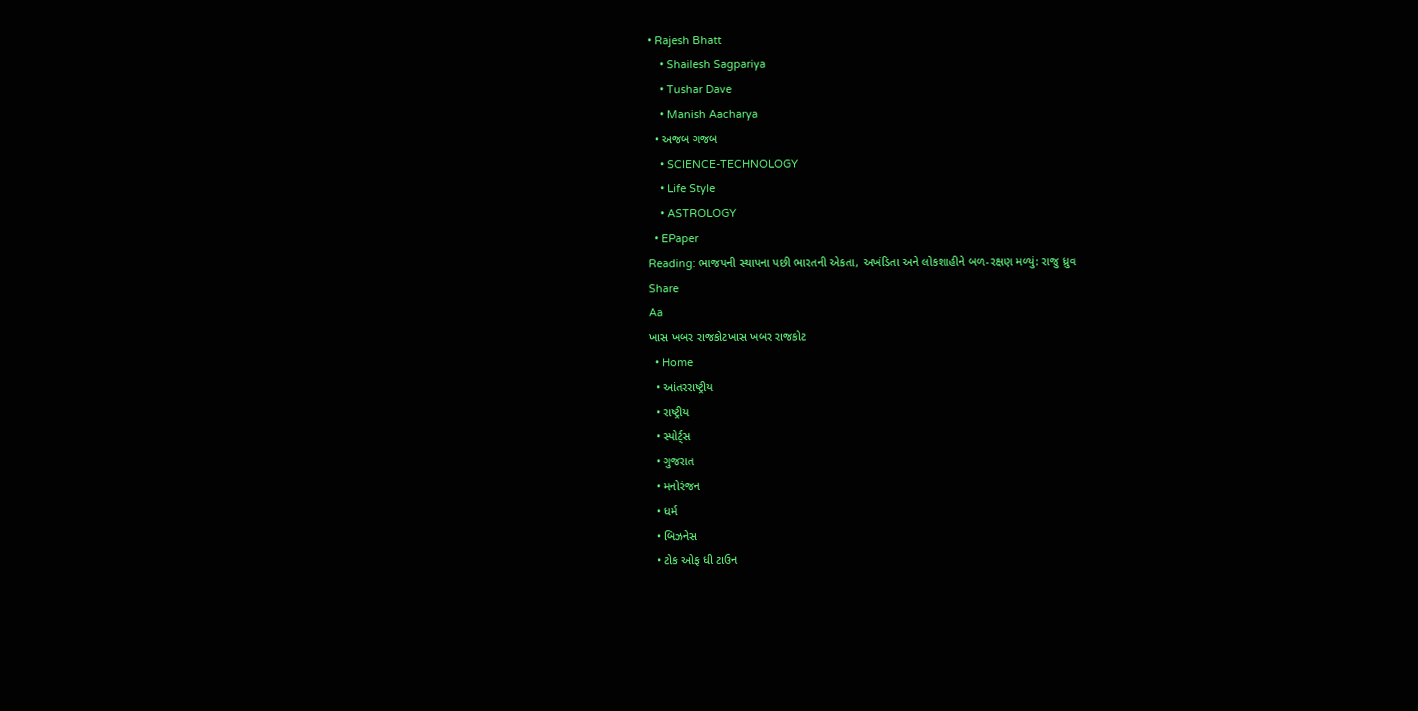• Rajesh Bhatt
    • Shailesh Sagpariya
    • Tushar Dave
    • Manish Aacharya
  • અજબ ગજબ
    • SCIENCE-TECHNOLOGY
    • Life Style
    • ASTROLOGY
  • EPaper
Reading: ભાજપની સ્થાપના પછી ભારતની એકતા, અખંડિતા અને લોકશાહીને બળ-રક્ષણ મળ્યું: રાજુ ધ્રુવ
Share
Aa
ખાસ ખબર રાજકોટખાસ ખબર રાજકોટ
  • Home
  • આંતરરાષ્ટ્રીય
  • રાષ્ટ્રીય
  • સ્પોર્ટ્સ
  • ગુજરાત
  • મનોરંજન
  • ધર્મ
  • બિઝનેસ
  • ટોક ઓફ ધી ટાઉન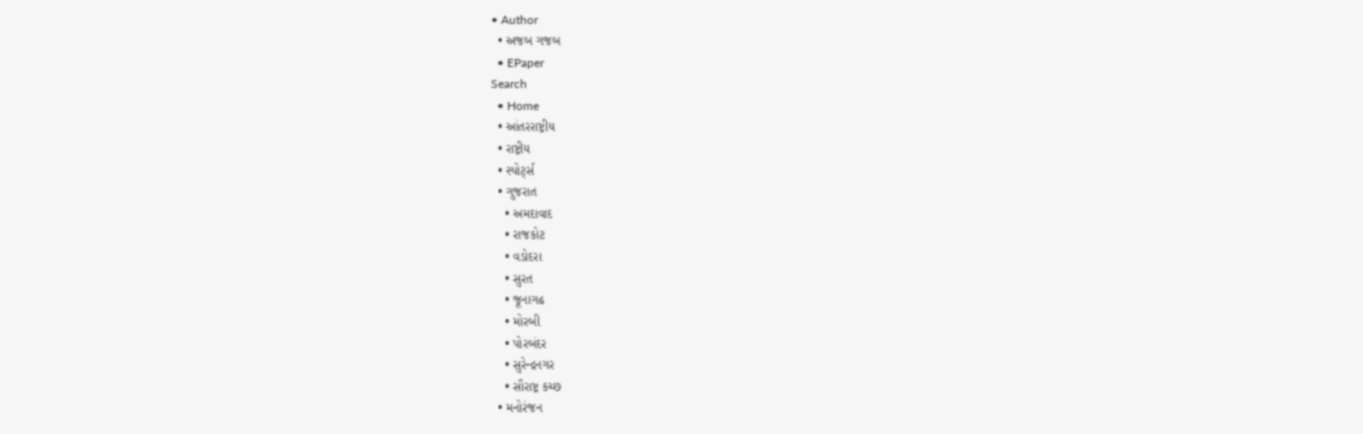• Author
  • અજબ ગજબ
  • EPaper
Search
  • Home
  • આંતરરાષ્ટ્રીય
  • રાષ્ટ્રીય
  • સ્પોર્ટ્સ
  • ગુજરાત
    • અમદાવાદ
    • રાજકોટ
    • વડોદરા
    • સુરત
    • જૂનાગઢ
    • મોરબી
    • પોરબંદર
    • સુરેન્દ્રનગર
    • સૌરાષ્ટ્ર કચ્છ
  • મનોરંજન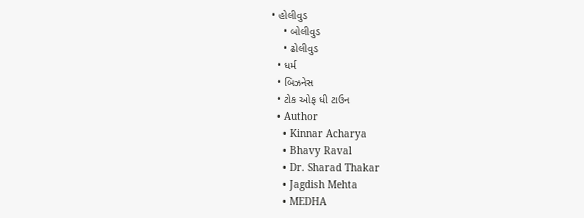• હોલીવુડ
    • બોલીવુડ
    • ઢોલીવુડ
  • ધર્મ
  • બિઝનેસ
  • ટોક ઓફ ધી ટાઉન
  • Author
    • Kinnar Acharya
    • Bhavy Raval
    • Dr. Sharad Thakar
    • Jagdish Mehta
    • MEDHA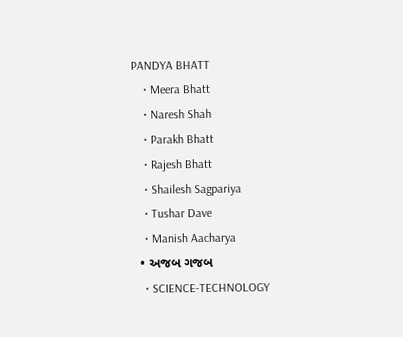PANDYA BHATT
    • Meera Bhatt
    • Naresh Shah
    • Parakh Bhatt
    • Rajesh Bhatt
    • Shailesh Sagpariya
    • Tushar Dave
    • Manish Aacharya
  • અજબ ગજબ
    • SCIENCE-TECHNOLOGY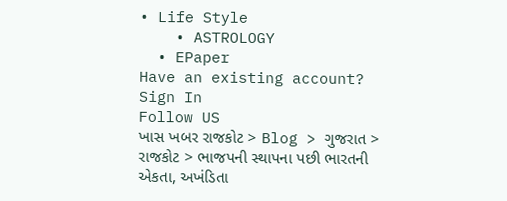• Life Style
    • ASTROLOGY
  • EPaper
Have an existing account? Sign In
Follow US
ખાસ ખબર રાજકોટ > Blog > ગુજરાત > રાજકોટ > ભાજપની સ્થાપના પછી ભારતની એકતા, અખંડિતા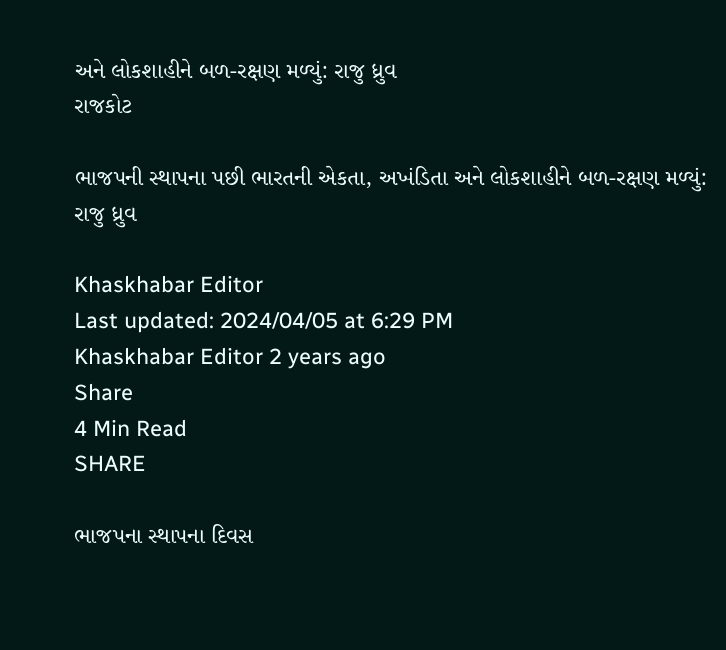અને લોકશાહીને બળ-રક્ષણ મળ્યું: રાજુ ધ્રુવ
રાજકોટ

ભાજપની સ્થાપના પછી ભારતની એકતા, અખંડિતા અને લોકશાહીને બળ-રક્ષણ મળ્યું: રાજુ ધ્રુવ

Khaskhabar Editor
Last updated: 2024/04/05 at 6:29 PM
Khaskhabar Editor 2 years ago
Share
4 Min Read
SHARE

ભાજપના સ્થાપના દિવસ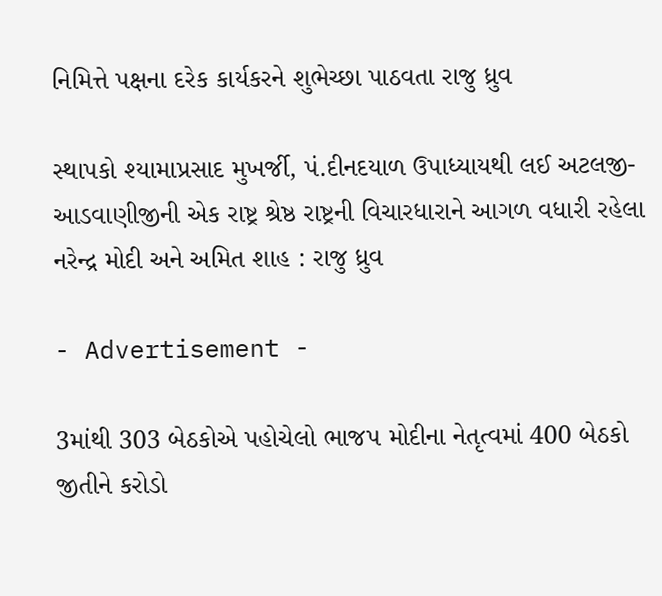નિમિત્તે પક્ષના દરેક કાર્યકરને શુભેચ્છા પાઠવતા રાજુ ધ્રુવ

સ્થાપકો શ્યામાપ્રસાદ મુખર્જી, પં.દીનદયાળ ઉપાધ્યાયથી લઈ અટલજી-આડવાણીજીની એક રાષ્ટ્ર શ્રેષ્ઠ રાષ્ટ્રની વિચારધારાને આગળ વધારી રહેલા નરેન્દ્ર મોદી અને અમિત શાહ : રાજુ ધ્રુવ

- Advertisement -

3માંથી 303 બેઠકોએ પહોચેલો ભાજપ મોદીના નેતૃત્વમાં 400 બેઠકો જીતીને કરોડો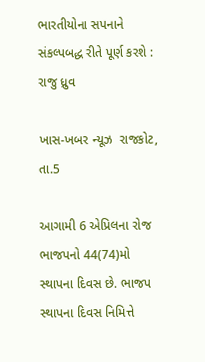ભારતીયોના સપનાને સંકલ્પબદ્ધ રીતે પૂર્ણ કરશે : રાજુ ધ્રુવ

ખાસ-ખબર ન્યૂઝ  રાજકોટ, તા.5

આગામી 6 એપ્રિલના રોજ ભાજપનો 44(74)મો સ્થાપના દિવસ છે. ભાજપ સ્થાપના દિવસ નિમિત્તે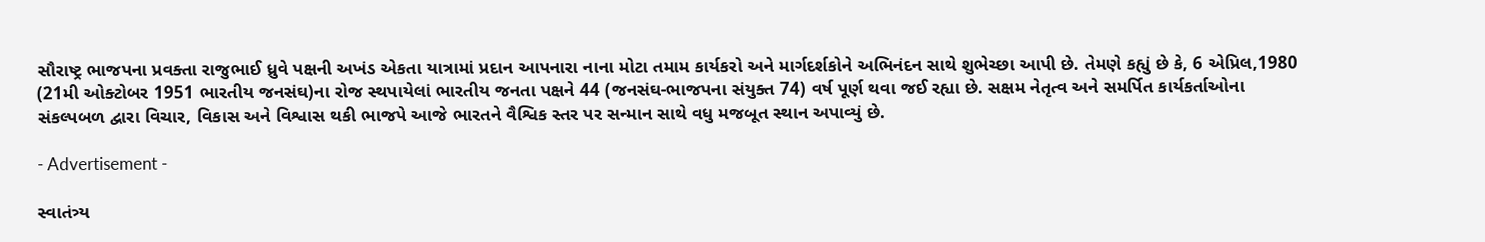સૌરાષ્ટ્ર ભાજપના પ્રવક્તા રાજુભાઈ ધ્રુવે પક્ષની અખંડ એકતા યાત્રામાં પ્રદાન આપનારા નાના મોટા તમામ કાર્યકરો અને માર્ગદર્શકોને અભિનંદન સાથે શુભેચ્છા આપી છે. તેમણે કહ્યું છે કે, 6 એપ્રિલ,1980 (21મી ઓક્ટોબર 1951 ભારતીય જનસંઘ)ના રોજ સ્થપાયેલાં ભારતીય જનતા પક્ષને 44 (જનસંઘ-ભાજપના સંયુક્ત 74) વર્ષ પૂર્ણ થવા જઈ રહ્યા છે. સક્ષમ નેતૃત્વ અને સમર્પિત કાર્યકર્તાઓના સંકલ્પબળ દ્વારા વિચાર, વિકાસ અને વિશ્વાસ થકી ભાજપે આજે ભારતને વૈશ્વિક સ્તર પર સન્માન સાથે વધુ મજબૂત સ્થાન અપાવ્યું છે.

- Advertisement -

સ્વાતંત્ર્ય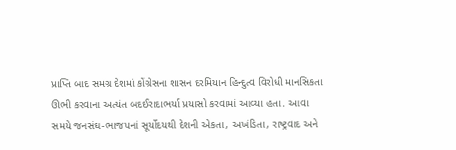પ્રાપ્તિ બાદ સમગ્ર દેશમાં કોંગ્રેસના શાસન દરમિયાન હિન્દુત્વ વિરોધી માનસિકતા ઊભી કરવાના અત્યંત બદઈરાદાભર્યા પ્રયાસો કરવામાં આવ્યા હતા. આવા સમયે જનસંઘ-ભાજપનાં સૂર્યોદયથી દેશની એકતા, અખંડિતા, રાષ્ટ્રવાદ અને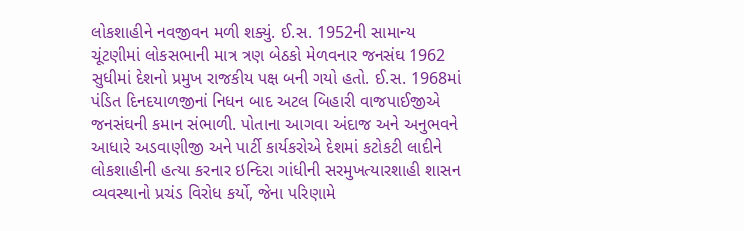લોકશાહીને નવજીવન મળી શક્યું. ઈ.સ. 1952ની સામાન્ય ચૂંટણીમાં લોકસભાની માત્ર ત્રણ બેઠકો મેળવનાર જનસંઘ 1962 સુધીમાં દેશનો પ્રમુખ રાજકીય પક્ષ બની ગયો હતો. ઈ.સ. 1968માં પંડિત દિનદયાળજીનાં નિધન બાદ અટલ બિહારી વાજપાઈજીએ જનસંઘની કમાન સંભાળી. પોતાના આગવા અંદાજ અને અનુભવને આધારે અડવાણીજી અને પાર્ટી કાર્યકરોએ દેશમાં કટોકટી લાદીને લોકશાહીની હત્યા કરનાર ઇન્દિરા ગાંધીની સરમુખત્યારશાહી શાસન વ્યવસ્થાનો પ્રચંડ વિરોધ કર્યો, જેના પરિણામે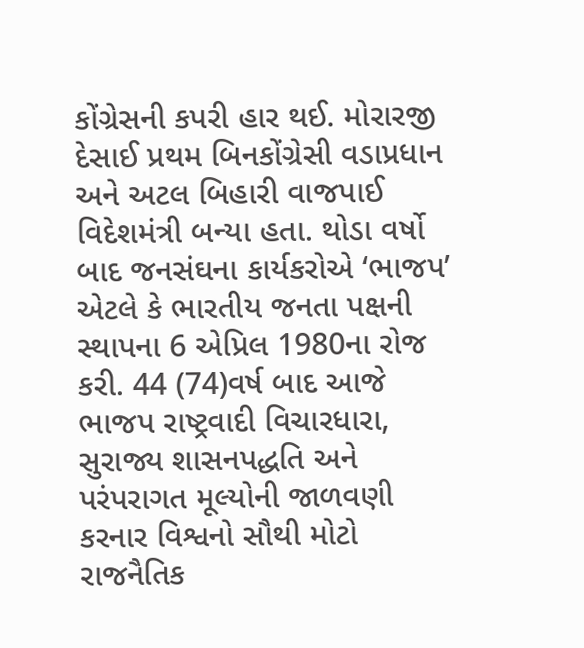કોંગ્રેસની કપરી હાર થઈ. મોરારજી દેસાઈ પ્રથમ બિનકોંગ્રેસી વડાપ્રધાન અને અટલ બિહારી વાજપાઈ વિદેશમંત્રી બન્યા હતા. થોડા વર્ષો બાદ જનસંઘના કાર્યકરોએ ‘ભાજપ’ એટલે કે ભારતીય જનતા પક્ષની સ્થાપના 6 એપ્રિલ 1980ના રોજ કરી. 44 (74)વર્ષ બાદ આજે ભાજપ રાષ્ટ્રવાદી વિચારધારા, સુરાજ્ય શાસનપદ્ધતિ અને પરંપરાગત મૂલ્યોની જાળવણી કરનાર વિશ્વનો સૌથી મોટો રાજનૈતિક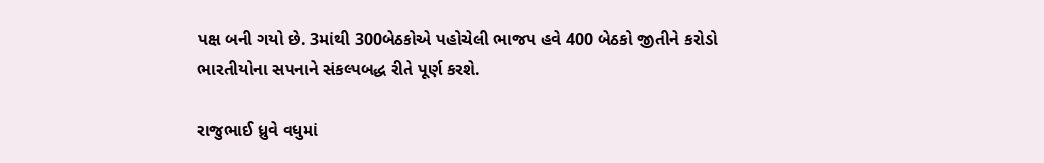પક્ષ બની ગયો છે. 3માંથી 300બેઠકોએ પહોચેલી ભાજપ હવે 400 બેઠકો જીતીને કરોડો ભારતીયોના સપનાને સંકલ્પબદ્ધ રીતે પૂર્ણ કરશે.

રાજુભાઈ ધ્રુવે વધુમાં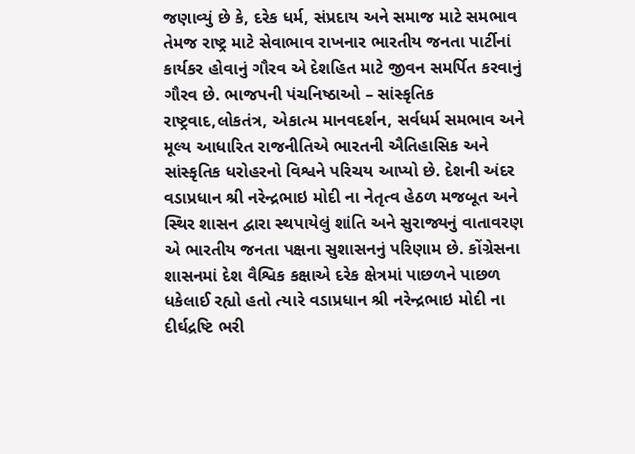જણાવ્યું છે કે, દરેક ધર્મ, સંપ્રદાય અને સમાજ માટે સમભાવ તેમજ રાષ્ટ્ર માટે સેવાભાવ રાખનાર ભારતીય જનતા પાર્ટીનાં કાર્યકર હોવાનું ગૌરવ એ દેશહિત માટે જીવન સમર્પિત કરવાનું ગૌરવ છે. ભાજપની પંચનિષ્ઠાઓ – સાંસ્કૃતિક રાષ્ટ્રવાદ,લોકતંત્ર, એકાત્મ માનવદર્શન, સર્વધર્મ સમભાવ અને મૂલ્ય આધારિત રાજનીતિએ ભારતની ઐતિહાસિક અને સાંસ્કૃતિક ધરોહરનો વિશ્વને પરિચય આપ્યો છે. દેશની અંદર વડાપ્રધાન શ્રી નરેન્દ્રભાઇ મોદી ના નેતૃત્વ હેઠળ મજબૂત અને સ્થિર શાસન દ્વારા સ્થપાયેલું શાંતિ અને સુરાજ્યનું વાતાવરણ એ ભારતીય જનતા પક્ષના સુશાસનનું પરિણામ છે. કોંગ્રેસના શાસનમાં દેશ વૈશ્વિક કક્ષાએ દરેક ક્ષેત્રમાં પાછળને પાછળ ધકેલાઈ રહ્યો હતો ત્યારે વડાપ્રધાન શ્રી નરેન્દ્રભાઇ મોદી ના દીર્ઘદ્રષ્ટિ ભરી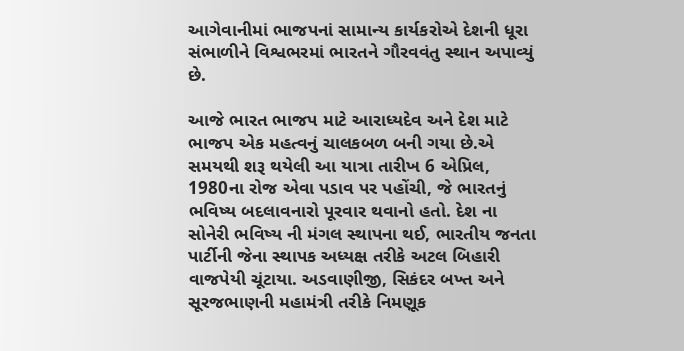આગેવાનીમાં ભાજપનાં સામાન્ય કાર્યકરોએ દેશની ધૂરા સંભાળીને વિશ્વભરમાં ભારતને ગૌરવવંતુ સ્થાન અપાવ્યું છે.

આજે ભારત ભાજપ માટે આરાધ્યદેવ અને દેશ માટે ભાજપ એક મહત્વનું ચાલકબળ બની ગયા છે.એ સમયથી શરૂ થયેલી આ યાત્રા તારીખ 6 એપ્રિલ, 1980ના રોજ એવા પડાવ પર પહોંચી, જે ભારતનું ભવિષ્ય બદલાવનારો પૂરવાર થવાનો હતો. દેશ ના સોનેરી ભવિષ્ય ની મંગલ સ્થાપના થઈ, ભારતીય જનતા પાર્ટીની જેના સ્થાપક અધ્યક્ષ તરીકે અટલ બિહારી વાજપેયી ચૂંટાયા. અડવાણીજી, સિકંદર બખ્ત અને સૂરજભાણની મહામંત્રી તરીકે નિમણૂક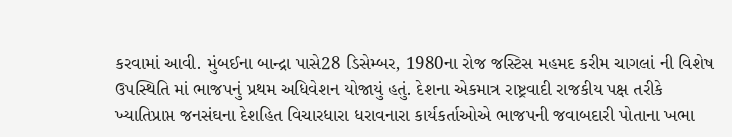કરવામાં આવી. મુંબઈના બાન્દ્રા પાસે28 ડિસેમ્બર, 1980ના રોજ જસ્ટિસ મહમદ કરીમ ચાગલાં ની વિશેષ ઉપસ્થિતિ માં ભાજપનું પ્રથમ અધિવેશન યોજાયું હતું. દેશના એકમાત્ર રાષ્ટ્રવાદી રાજકીય પક્ષ તરીકે ખ્યાતિપ્રાપ્ત જનસંઘના દેશહિત વિચારધારા ધરાવનારા કાર્યકર્તાઓએ ભાજપની જવાબદારી પોતાના ખભા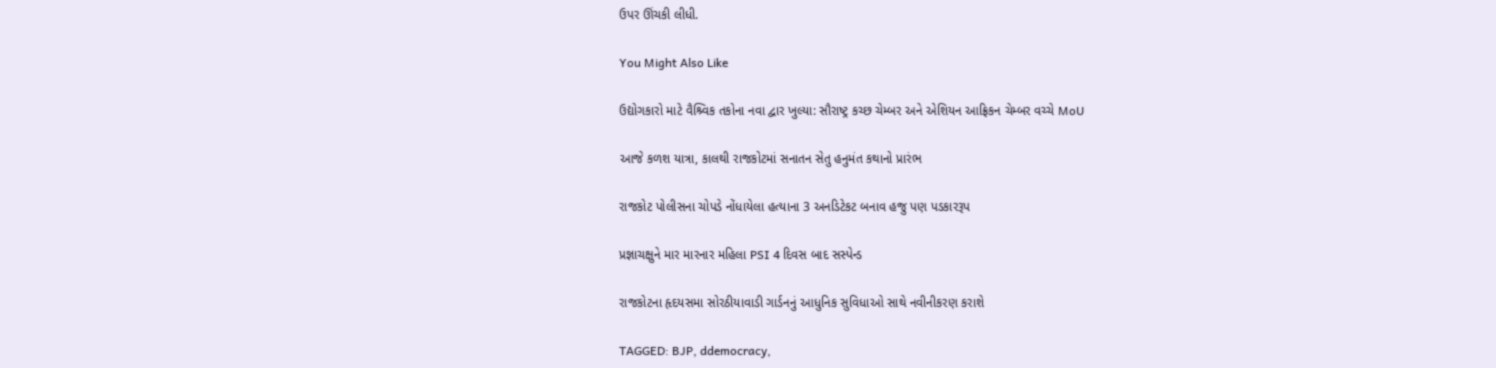ઉપર ઊંચકી લીધી.

You Might Also Like

ઉદ્યોગકારો માટે વૈશ્ર્વિક તકોના નવા દ્વાર ખુલ્યા: સૌરાષ્ટ્ર કચ્છ ચેમ્બર અને એશિયન આફ્રિકન ચેમ્બર વચ્ચે MoU

આજે કળશ યાત્રા, કાલથી રાજકોટમાં સનાતન સેતુ હનુમંત કથાનો પ્રારંભ

રાજકોટ પોલીસના ચોપડે નોંધાયેલા હત્યાના 3 અનડિટેકટ બનાવ હજુ પણ પડકારરૂપ

પ્રજ્ઞાચક્ષુને માર મારનાર મહિલા PSI 4 દિવસ બાદ સસ્પેન્ડ

રાજકોટના હૃદયસમા સોરઠીયાવાડી ગાર્ડનનું આધુનિક સુવિધાઓ સાથે નવીનીકરણ કરાશે

TAGGED: BJP, ddemocracy,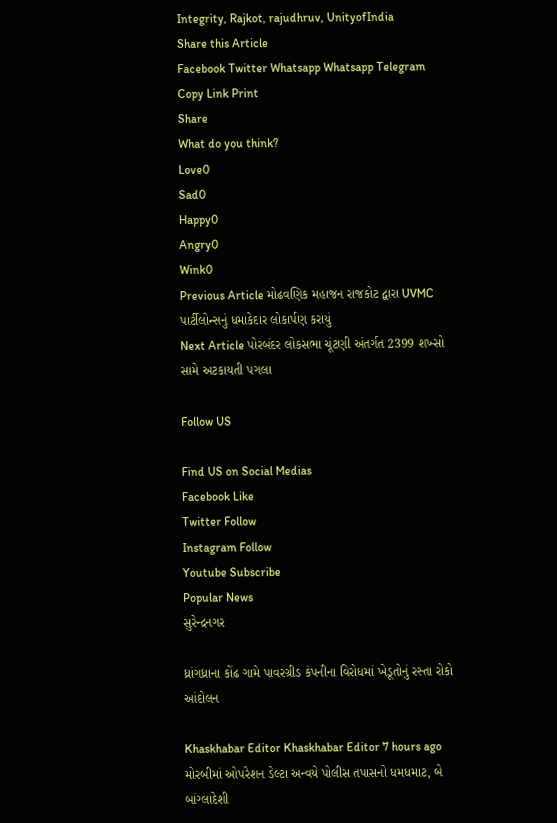Integrity, Rajkot, rajudhruv, UnityofIndia
Share this Article
Facebook Twitter Whatsapp Whatsapp Telegram Copy Link Print
Share
What do you think?
Love0
Sad0
Happy0
Angry0
Wink0
Previous Article મોઢવણિક મહાજન રાજકોટ દ્વારા UVMC પાર્ટીલોન્સનું ધમાકેદાર લોકાર્પણ કરાયું
Next Article પોરબંદર લોકસભા ચૂંટણી અંતર્ગત 2399 શખ્સો સામે અટકાયતી પગલા

Follow US

Find US on Social Medias
Facebook Like
Twitter Follow
Instagram Follow
Youtube Subscribe
Popular News
સુરેન્દ્રનગર

ધ્રાંગધ્રાના કોંઢ ગામે પાવરગ્રીડ કંપનીના વિરોધમાં ખેડૂતોનું રસ્તા રોકો આંદોલન

Khaskhabar Editor Khaskhabar Editor 7 hours ago
મોરબીમાં ઓપરેશન ડેલ્ટા અન્વયે પોલીસ તપાસનો ધમધમાટ, બે બાંગ્લાદેશી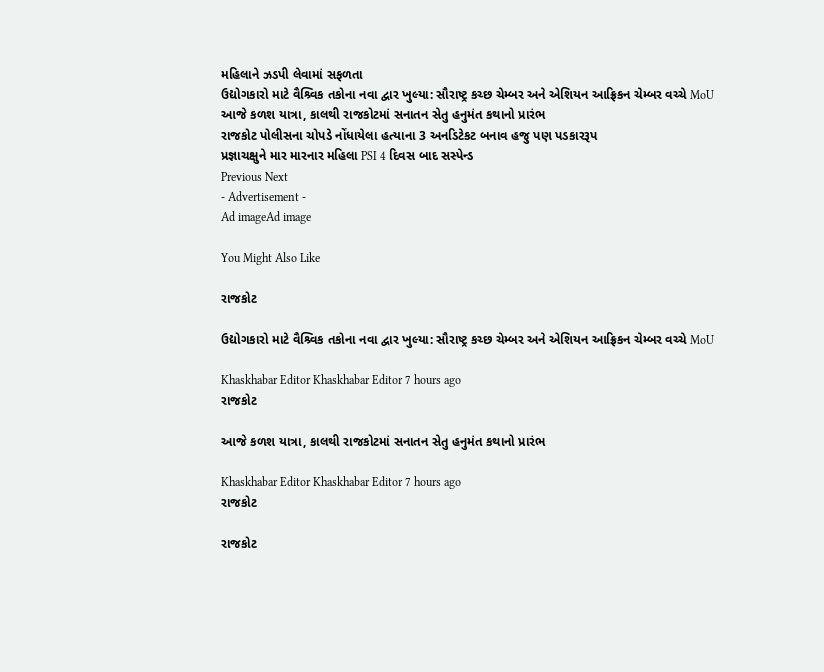મહિલાને ઝડપી લેવામાં સફળતા
ઉદ્યોગકારો માટે વૈશ્ર્વિક તકોના નવા દ્વાર ખુલ્યા: સૌરાષ્ટ્ર કચ્છ ચેમ્બર અને એશિયન આફ્રિકન ચેમ્બર વચ્ચે MoU
આજે કળશ યાત્રા, કાલથી રાજકોટમાં સનાતન સેતુ હનુમંત કથાનો પ્રારંભ
રાજકોટ પોલીસના ચોપડે નોંધાયેલા હત્યાના 3 અનડિટેકટ બનાવ હજુ પણ પડકારરૂપ
પ્રજ્ઞાચક્ષુને માર મારનાર મહિલા PSI 4 દિવસ બાદ સસ્પેન્ડ
Previous Next
- Advertisement -
Ad imageAd image

You Might Also Like

રાજકોટ

ઉદ્યોગકારો માટે વૈશ્ર્વિક તકોના નવા દ્વાર ખુલ્યા: સૌરાષ્ટ્ર કચ્છ ચેમ્બર અને એશિયન આફ્રિકન ચેમ્બર વચ્ચે MoU

Khaskhabar Editor Khaskhabar Editor 7 hours ago
રાજકોટ

આજે કળશ યાત્રા, કાલથી રાજકોટમાં સનાતન સેતુ હનુમંત કથાનો પ્રારંભ

Khaskhabar Editor Khaskhabar Editor 7 hours ago
રાજકોટ

રાજકોટ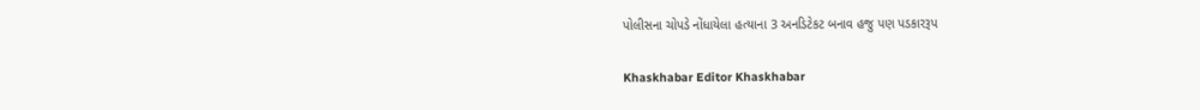પોલીસના ચોપડે નોંધાયેલા હત્યાના 3 અનડિટેકટ બનાવ હજુ પણ પડકારરૂપ

Khaskhabar Editor Khaskhabar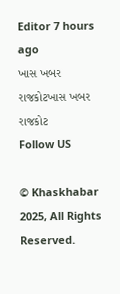Editor 7 hours ago
ખાસ ખબર રાજકોટખાસ ખબર રાજકોટ
Follow US

© Khaskhabar 2025, All Rights Reserved.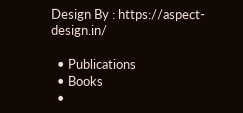Design By : https://aspect-design.in/

  • Publications
  • Books
  •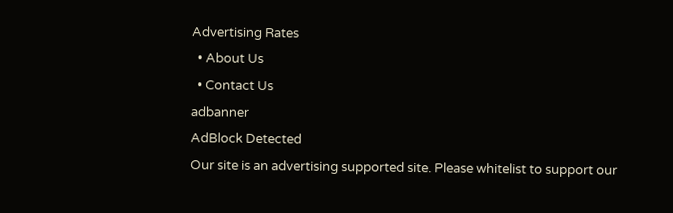Advertising Rates
  • About Us
  • Contact Us
adbanner
AdBlock Detected
Our site is an advertising supported site. Please whitelist to support our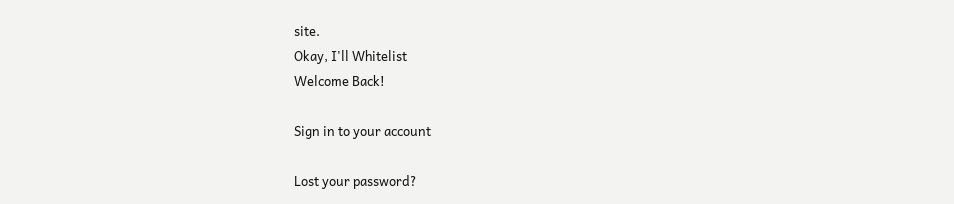site.
Okay, I'll Whitelist
Welcome Back!

Sign in to your account

Lost your password?